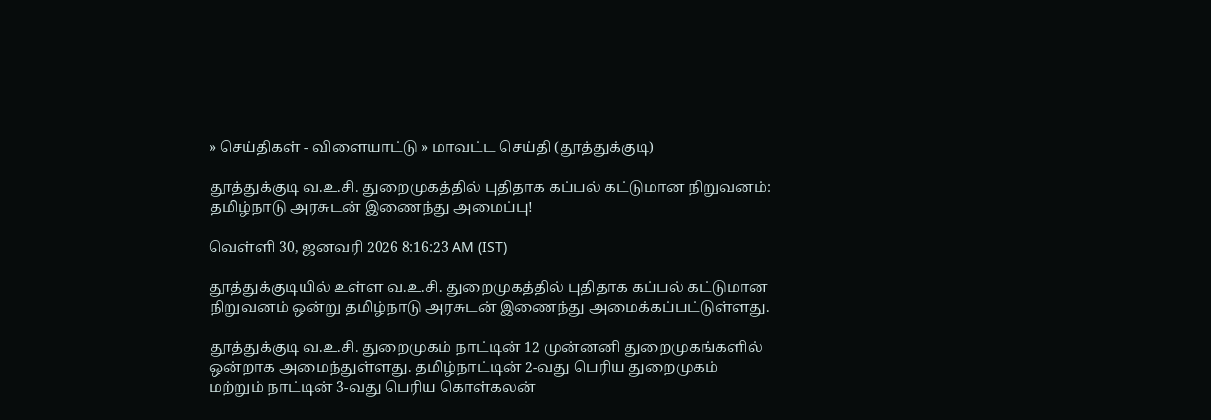» செய்திகள் - விளையாட்டு » மாவட்ட செய்தி (தூத்துக்குடி)

தூத்துக்குடி வ.உ.சி. துறைமுகத்தில் புதிதாக கப்பல் கட்டுமான நிறுவனம்: தமிழ்நாடு அரசுடன் இணைந்து அமைப்பு!

வெள்ளி 30, ஜனவரி 2026 8:16:23 AM (IST)

தூத்துக்குடியில் உள்ள வ.உ.சி. துறைமுகத்தில் புதிதாக கப்பல் கட்டுமான நிறுவனம் ஒன்று தமிழ்நாடு அரசுடன் இணைந்து அமைக்கப்பட்டுள்ளது.

தூத்துக்குடி வ.உ.சி. துறைமுகம் நாட்டின் 12 முன்னனி துறைமுகங்களில் ஒன்றாக அமைந்துள்ளது. தமிழ்நாட்டின் 2-வது பெரிய துறைமுகம் மற்றும் நாட்டின் 3-வது பெரிய கொள்கலன்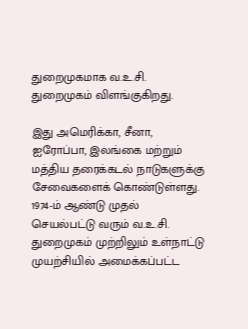துறைமுகமாக வ.உ.சி. துறைமுகம் விளங்குகிறது.

இது அமெரிக்கா, சீனா, ஐரோப்பா, இலங்கை மற்றும் மத்திய தரைக்கடல் நாடுகளுக்கு சேவைகளைக் கொண்டுள்ளது. 1974-ம் ஆண்டு முதல் செயல்பட்டு வரும் வ.உ.சி. துறைமுகம் முற்றிலும் உள்நாட்டு முயற்சியில் அமைக்கப்பட்ட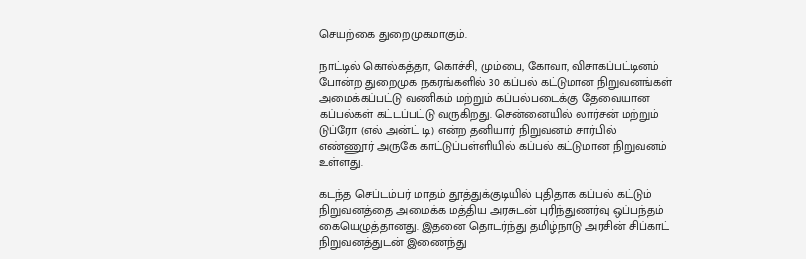செயற்கை துறைமுகமாகும்.

நாட்டில் கொல்கத்தா, கொச்சி, மும்பை, கோவா, விசாகப்பட்டினம் போன்ற துறைமுக நகரங்களில் 30 கப்பல் கட்டுமான நிறுவனங்கள் அமைக்கப்பட்டு வணிகம் மற்றும் கப்பல்படைக்கு தேவையான கப்பல்கள் கட்டப்பட்டு வருகிறது. சென்னையில் லார்சன் மற்றும் டுப்ரோ (எல் அன்ட் டி) என்ற தனியார் நிறுவனம் சார்பில் எண்ணூர் அருகே காட்டுப்பள்ளியில் கப்பல் கட்டுமான நிறுவனம் உள்ளது.

கடந்த செப்டம்பர் மாதம் தூத்துக்குடியில் புதிதாக கப்பல் கட்டும் நிறுவனத்தை அமைக்க மத்திய அரசுடன் புரிந்துணர்வு ஒப்பந்தம் கையெழுத்தானது. இதனை தொடர்ந்து தமிழ்நாடு அரசின் சிப்காட் நிறுவனத்துடன் இணைந்து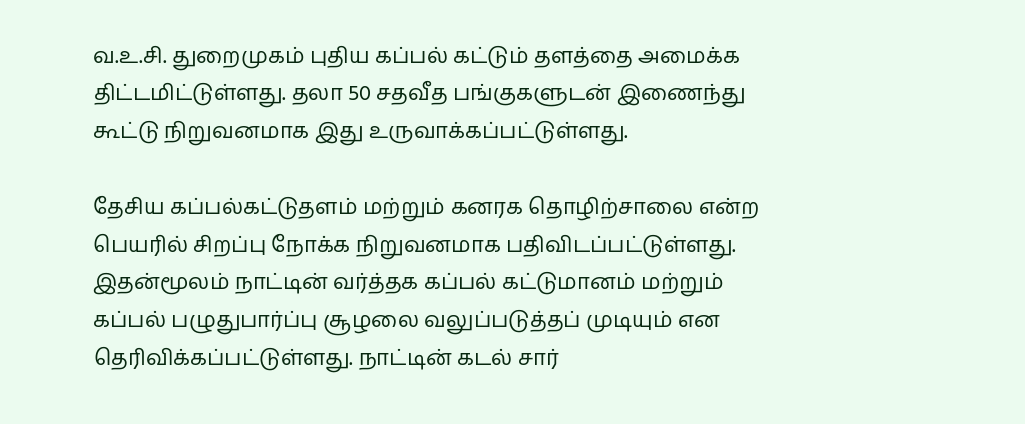வ.உ.சி. துறைமுகம் புதிய கப்பல் கட்டும் தளத்தை அமைக்க திட்டமிட்டுள்ளது. தலா 50 சதவீத பங்குகளுடன் இணைந்து கூட்டு நிறுவனமாக இது உருவாக்கப்பட்டுள்ளது.

தேசிய கப்பல்கட்டுதளம் மற்றும் கனரக தொழிற்சாலை என்ற பெயரில் சிறப்பு நோக்க நிறுவனமாக பதிவிடப்பட்டுள்ளது. இதன்மூலம் நாட்டின் வர்த்தக கப்பல் கட்டுமானம் மற்றும் கப்பல் பழுதுபார்ப்பு சூழலை வலுப்படுத்தப் முடியும் என தெரிவிக்கப்பட்டுள்ளது. நாட்டின் கடல் சார்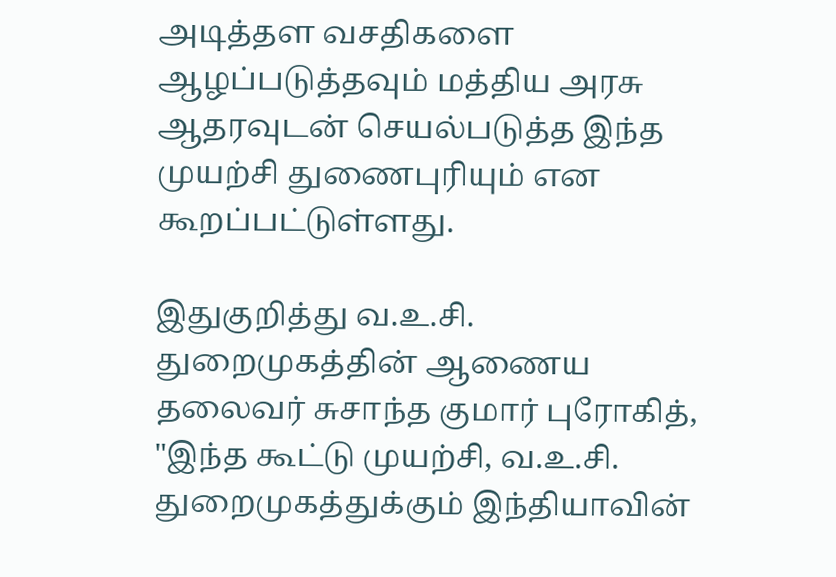அடித்தள வசதிகளை ஆழப்படுத்தவும் மத்திய அரசு ஆதரவுடன் செயல்படுத்த இந்த முயற்சி துணைபுரியும் என கூறப்பட்டுள்ளது.

இதுகுறித்து வ.உ.சி. துறைமுகத்தின் ஆணைய தலைவர் சுசாந்த குமார் புரோகித், "இந்த கூட்டு முயற்சி, வ.உ.சி. துறைமுகத்துக்கும் இந்தியாவின்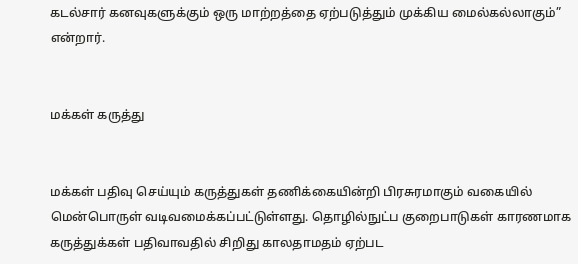கடல்சார் கனவுகளுக்கும் ஒரு மாற்றத்தை ஏற்படுத்தும் முக்கிய மைல்கல்லாகும்” என்றார்.


மக்கள் கருத்து


மக்கள் பதிவு செய்யும் கருத்துகள் தணிக்கையின்றி பிரசுரமாகும் வகையில் மென்பொருள் வடிவமைக்கப்பட்டுள்ளது. தொழில்நுட்ப குறைபாடுகள் காரணமாக கருத்துக்கள் பதிவாவதில் சிறிது காலதாமதம் ஏற்பட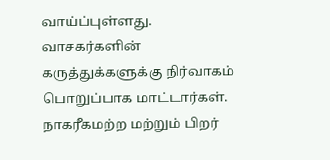வாய்ப்புள்ளது. வாசகர்களின் கருத்துக்களுக்கு நிர்வாகம் பொறுப்பாக மாட்டார்கள். நாகரீகமற்ற மற்றும் பிறர்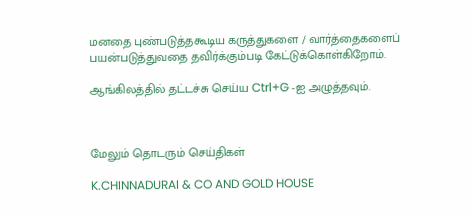மனதை புண்படுத்தகூடிய கருத்துகளை / வார்த்தைகளைப் பயன்படுத்துவதை தவிர்க்கும்படி கேட்டுக்கொள்கிறோம்.

ஆங்கிலத்தில் தட்டச்சு செய்ய Ctrl+G -ஐ அழுத்தவும்.



மேலும் தொடரும் செய்திகள்

K.CHINNADURAI & CO AND GOLD HOUSE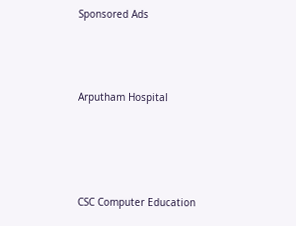Sponsored Ads



Arputham Hospital




CSC Computer Education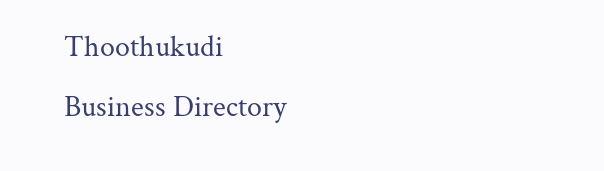Thoothukudi Business Directory